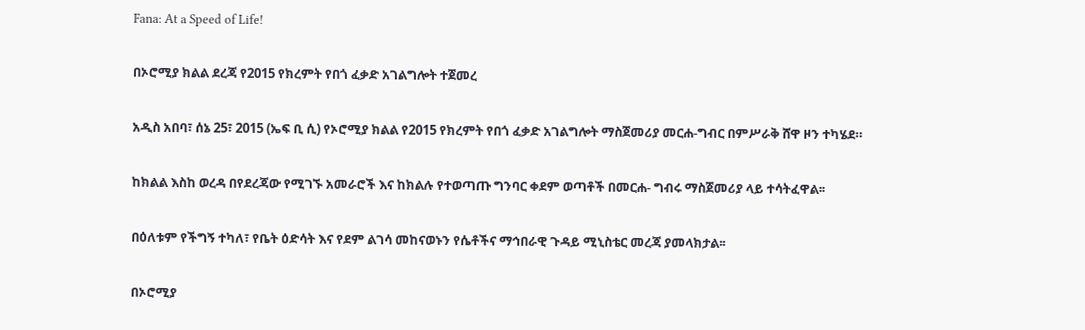Fana: At a Speed of Life!

በኦሮሚያ ክልል ደረጃ የ2015 የክረምት የበጎ ፈቃድ አገልግሎት ተጀመረ

አዲስ አበባ፣ ሰኔ 25፣ 2015 (ኤፍ ቢ ሲ) የኦሮሚያ ክልል የ2015 የክረምት የበጎ ፈቃድ አገልግሎት ማስጀመሪያ መርሐ-ግብር በምሥራቅ ሸዋ ዞን ተካሄደ።

ከክልል እስከ ወረዳ በየደረጃው የሚገኙ አመራሮች እና ከክልሉ የተወጣጡ ግንባር ቀደም ወጣቶች በመርሐ- ግብሩ ማስጀመሪያ ላይ ተሳትፈዋል፡፡

በዕለቱም የችግኝ ተካለ፣ የቤት ዕድሳት እና የደም ልገሳ መከናወኑን የሴቶችና ማኅበራዊ ጉዳይ ሚኒስቴር መረጃ ያመላክታል፡፡

በኦሮሚያ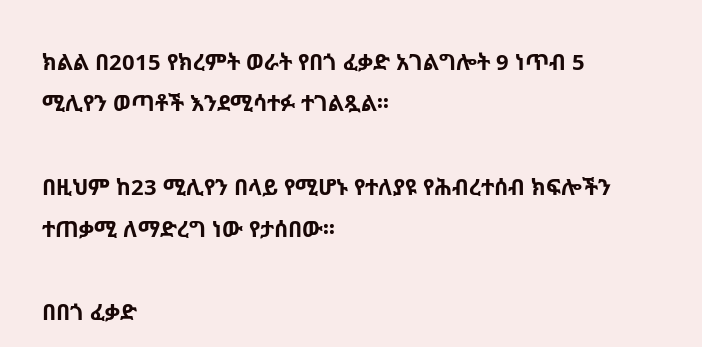ክልል በ2015 የክረምት ወራት የበጎ ፈቃድ አገልግሎት 9 ነጥብ 5 ሚሊየን ወጣቶች እንደሚሳተፉ ተገልጿል፡፡

በዚህም ከ23 ሚሊየን በላይ የሚሆኑ የተለያዩ የሕብረተሰብ ክፍሎችን ተጠቃሚ ለማድረግ ነው የታሰበው፡፡

በበጎ ፈቃድ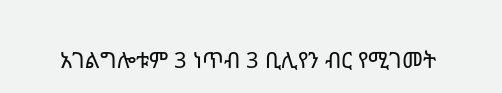አገልግሎቱም 3 ነጥብ 3 ቢሊየን ብር የሚገመት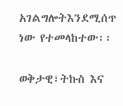አገልግሎትእንደሚሰጥ ነው የተመላከተው፡፡

ወቅታዊ፣ትኩስ እና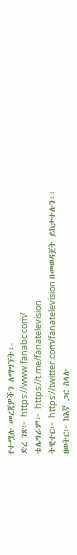የተሟሉ መረጃዎችን ለማግኘት፡-
ድረ ገጽ፦ https://www.fanabc.com/
ቴሌግራም፦ https://t.me/fanatelevision
ትዊተር፦ https://twitter.com/fanatelevision በመወዳጀት ይከታተሉን፡፡
ዘወትር፦ ከእኛ ጋር ስላሉ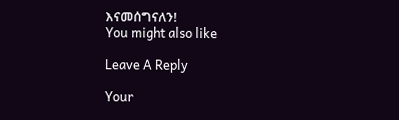እናመሰግናለን!
You might also like

Leave A Reply

Your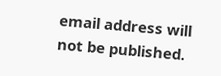email address will not be published.